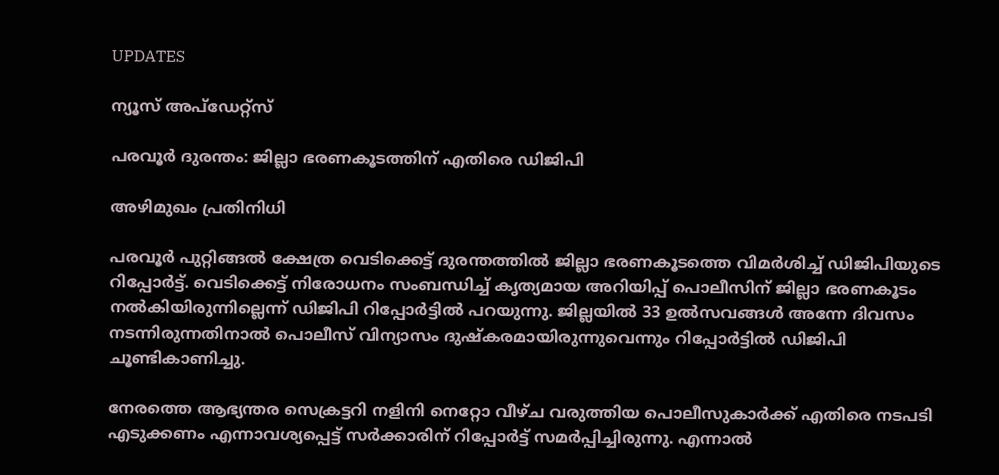UPDATES

ന്യൂസ് അപ്ഡേറ്റ്സ്

പരവൂര്‍ ദുരന്തം: ജില്ലാ ഭരണകൂടത്തിന് എതിരെ ഡിജിപി

അഴിമുഖം പ്രതിനിധി

പരവൂര്‍ പുറ്റിങ്ങല്‍ ക്ഷേത്ര വെടിക്കെട്ട് ദുരന്തത്തില്‍ ജില്ലാ ഭരണകൂടത്തെ വിമര്‍ശിച്ച് ഡിജിപിയുടെ റിപ്പോര്‍ട്ട്. വെടിക്കെട്ട് നിരോധനം സംബന്ധിച്ച് കൃത്യമായ അറിയിപ്പ് പൊലീസിന് ജില്ലാ ഭരണകൂടം നല്‍കിയിരുന്നില്ലെന്ന് ഡിജിപി റിപ്പോര്‍ട്ടില്‍ പറയുന്നു. ജില്ലയില്‍ 33 ഉല്‍സവങ്ങള്‍ അന്നേ ദിവസം നടന്നിരുന്നതിനാല്‍ പൊലീസ് വിന്യാസം ദുഷ്‌കരമായിരുന്നുവെന്നും റിപ്പോര്‍ട്ടില്‍ ഡിജിപി ചൂണ്ടികാണിച്ചു.

നേരത്തെ ആഭ്യന്തര സെക്രട്ടറി നളിനി നെറ്റോ വീഴ്ച വരുത്തിയ പൊലീസുകാര്‍ക്ക് എതിരെ നടപടി എടുക്കണം എന്നാവശ്യപ്പെട്ട് സര്‍ക്കാരിന് റിപ്പോര്‍ട്ട് സമര്‍പ്പിച്ചിരുന്നു. എന്നാല്‍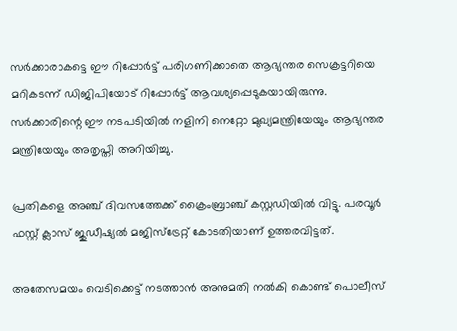സര്‍ക്കാരാകട്ടെ ഈ റിപ്പോര്‍ട്ട് പരിഗണിക്കാതെ ആഭ്യന്തര സെക്രട്ടറിയെ മറികടന്ന് ഡിജിപിയോട് റിപ്പോര്‍ട്ട് ആവശ്യപ്പെടുകയായിരുന്നു. സര്‍ക്കാരിന്റെ ഈ നടപടിയില്‍ നളിനി നെറ്റോ മുഖ്യമന്ത്രിയേയും ആഭ്യന്തര മന്ത്രിയേയും അതൃപ്തി അറിയിച്ചു.

പ്രതികളെ അഞ്ച് ദിവസത്തേക്ക് ക്രൈംബ്രാഞ്ച് കസ്റ്റഡിയില്‍ വിട്ടു. പരവൂര്‍ ഫസ്റ്റ് ക്ലാസ് ജുഡീഷ്യല്‍ മജിസ്‌ട്രേറ്റ് കോടതിയാണ് ഉത്തരവിട്ടത്.

അതേസമയം വെടിക്കെട്ട് നടത്താന്‍ അനുമതി നല്‍കി കൊണ്ട് പൊലീസ്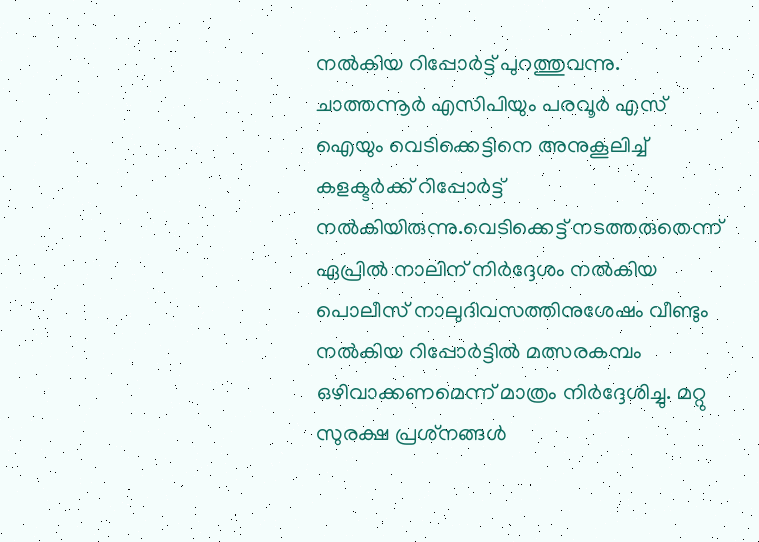നല്‍കിയ റിപ്പോര്‍ട്ട് പുറത്തുവന്നു. ചാത്തന്നൂര്‍ എസിപിയും പരവൂര്‍ എസ് ഐയും വെടിക്കെട്ടിനെ അനുകൂലിച്ച് കളക്ടര്‍ക്ക് റിപ്പോര്‍ട്ട് നല്‍കിയിരുന്നു.വെടിക്കെട്ട് നടത്തരുതെന്ന് ഏപ്രില്‍ നാലിന് നിര്‍ദ്ദേശം നല്‍കിയ പൊലീസ് നാലുദിവസത്തിനുശേഷം വീണ്ടും നല്‍കിയ റിപ്പോര്‍ട്ടില്‍ മത്സരകമ്പം ഒഴിവാക്കണമെന്ന് മാത്രം നിര്‍ദ്ദേശിച്ചു. മറ്റു സുരക്ഷ പ്രശ്‌നങ്ങള്‍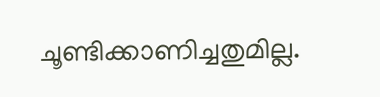ചൂണ്ടിക്കാണിച്ചതുമില്ല.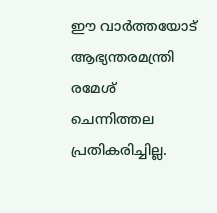ഈ വാര്‍ത്തയോട് ആഭ്യന്തരമന്ത്രി രമേശ് ചെന്നിത്തല പ്രതികരിച്ചില്ല.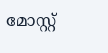മോസ്റ്റ്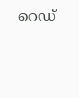റെഡ്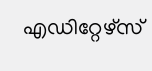എഡിറ്റേഴ്സ്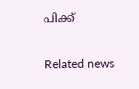പിക്ക്


Related news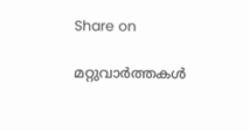Share on

മറ്റുവാര്‍ത്തകള്‍